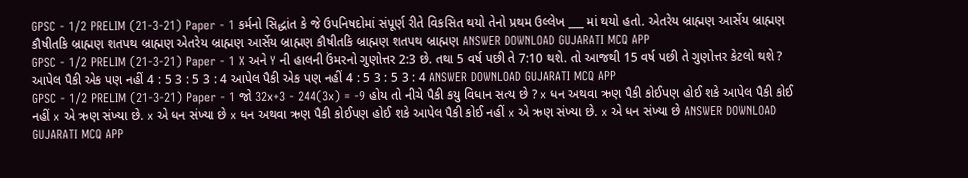GPSC - 1/2 PRELIM (21-3-21) Paper - 1 કર્મનો સિદ્ધાંત કે જે ઉપનિષદોમાં સંપૂર્ણ રીતે વિકસિત થયો તેનો પ્રથમ ઉલ્લેખ ___ માં થયો હતો. એતરેય બ્રાહ્મણ આર્સેય બ્રાહ્મણ કૌષીતકિ બ્રાહ્મણ શતપથ બ્રાહ્મણ એતરેય બ્રાહ્મણ આર્સેય બ્રાહ્મણ કૌષીતકિ બ્રાહ્મણ શતપથ બ્રાહ્મણ ANSWER DOWNLOAD GUJARATI MCQ APP
GPSC - 1/2 PRELIM (21-3-21) Paper - 1 X અને Y ની હાલની ઉંમરનો ગુણોત્તર 2:3 છે. તથા 5 વર્ષ પછી તે 7:10 થશે. તો આજથી 15 વર્ષ પછી તે ગુણોત્તર કેટલો થશે ? આપેલ પૈકી એક પણ નહીં 4 : 5 3 : 5 3 : 4 આપેલ પૈકી એક પણ નહીં 4 : 5 3 : 5 3 : 4 ANSWER DOWNLOAD GUJARATI MCQ APP
GPSC - 1/2 PRELIM (21-3-21) Paper - 1 જો 32x+3 - 244(3x) = -9 હોય તો નીચે પૈકી કયુ વિધાન સત્ય છે ? x ધન અથવા ઋણ પૈકી કોઈપણ હોઈ શકે આપેલ પૈકી કોઈ નહીં x એ ઋણ સંખ્યા છે. x એ ધન સંખ્યા છે x ધન અથવા ઋણ પૈકી કોઈપણ હોઈ શકે આપેલ પૈકી કોઈ નહીં x એ ઋણ સંખ્યા છે. x એ ધન સંખ્યા છે ANSWER DOWNLOAD GUJARATI MCQ APP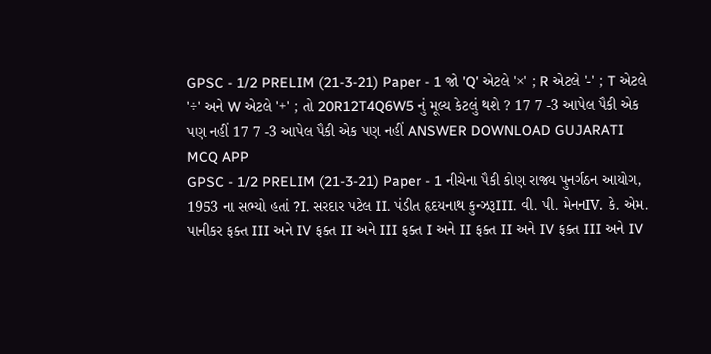GPSC - 1/2 PRELIM (21-3-21) Paper - 1 જો 'Q' એટલે '×' ; R એટલે '-' ; T એટલે '÷' અને W એટલે '+' ; તો 20R12T4Q6W5 નું મૂલ્ય કેટલું થશે ? 17 7 -3 આપેલ પૈકી એક પણ નહીં 17 7 -3 આપેલ પૈકી એક પણ નહીં ANSWER DOWNLOAD GUJARATI MCQ APP
GPSC - 1/2 PRELIM (21-3-21) Paper - 1 નીચેના પૈકી કોણ રાજ્ય પુનર્ગઠન આયોગ, 1953 ના સભ્યો હતાં ?I. સરદાર પટેલ II. પંડીત હૃદયનાથ કુન્ઝરૂIII. વી. પી. મેનનIV. કે. એમ. પાનીકર ફક્ત III અને IV ફક્ત II અને III ફક્ત I અને II ફક્ત II અને IV ફક્ત III અને IV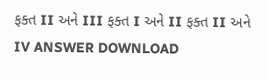ફક્ત II અને III ફક્ત I અને II ફક્ત II અને IV ANSWER DOWNLOAD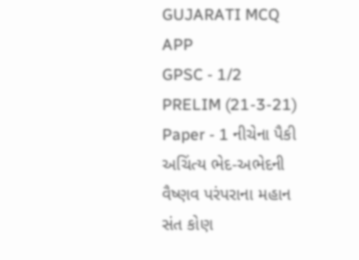GUJARATI MCQ APP
GPSC - 1/2 PRELIM (21-3-21) Paper - 1 નીચેના પૈકી અચિંત્ય ભેદ-અભેદની વૈષ્ણવ પરંપરાના મહાન સંત કોણ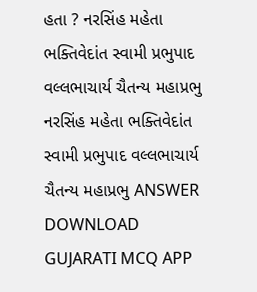હતા ? નરસિંહ મહેતા ભક્તિવેદાંત સ્વામી પ્રભુપાદ વલ્લભાચાર્ય ચૈતન્ય મહાપ્રભુ નરસિંહ મહેતા ભક્તિવેદાંત સ્વામી પ્રભુપાદ વલ્લભાચાર્ય ચૈતન્ય મહાપ્રભુ ANSWER DOWNLOAD GUJARATI MCQ APP